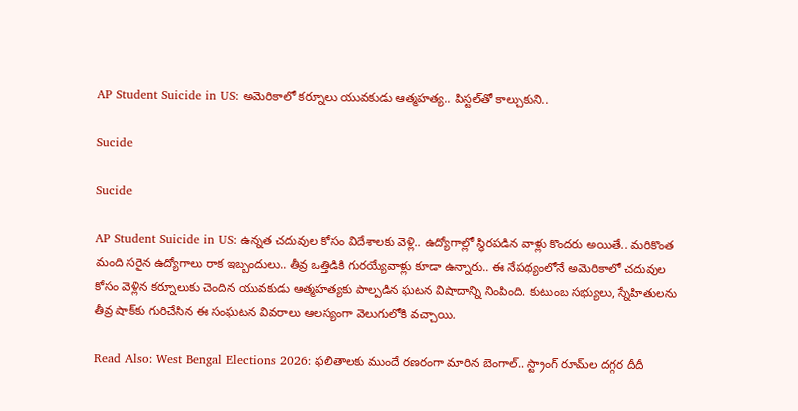AP Student Suicide in US: అమెరికాలో కర్నూలు యువకుడు ఆత్మహత్య.. పిస్టల్‌తో కాల్చుకుని..

Sucide

Sucide

AP Student Suicide in US: ఉన్నత చదువుల కోసం విదేశాలకు వెళ్లి.. ఉద్యోగాల్లో స్థిరపడిన వాళ్లు కొందరు అయితే.. మరికొంత మంది సరైన ఉద్యోగాలు రాక ఇబ్బందులు.. తీవ్ర ఒత్తిడికి గురయ్యేవాళ్లు కూడా ఉన్నారు.. ఈ నేపథ్యంలోనే అమెరికాలో చదువుల కోసం వెళ్లిన కర్నూలుకు చెందిన యువకుడు ఆత్మహత్యకు పాల్పడిన ఘటన విషాదాన్ని నింపింది. కుటుంబ సభ్యులు, స్నేహితులను తీవ్ర షాక్‌కు గురిచేసిన ఈ సంఘటన వివరాలు ఆలస్యంగా వెలుగులోకి వచ్చాయి.

Read Also: West Bengal Elections 2026: ఫలితాలకు ముందే రణరంగా మారిన బెంగాల్.. స్ట్రాంగ్ రూమ్‌ల దగ్గర దీదీ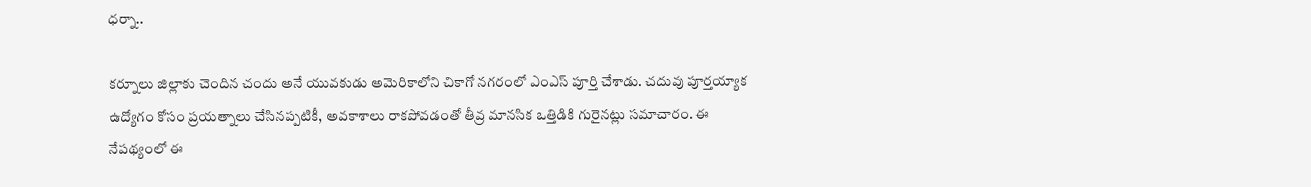ధర్నా..

కర్నూలు జిల్లాకు చెందిన చందు అనే యువకుడు అమెరికాలోని చికాగో నగరంలో ఎంఎస్ పూర్తి చేశాడు. చదువు పూర్తయ్యాక ఉద్యోగం కోసం ప్రయత్నాలు చేసినప్పటికీ, అవకాశాలు రాకపోవడంతో తీవ్ర మానసిక ఒత్తిడికి గురైనట్లు సమాచారం. ఈ నేపథ్యంలో ఈ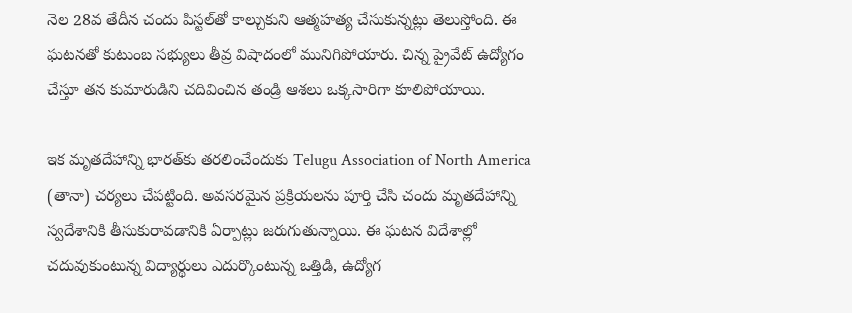నెల 28వ తేదీన చందు పిస్టల్‌తో కాల్చుకుని ఆత్మహత్య చేసుకున్నట్లు తెలుస్తోంది. ఈ ఘటనతో కుటుంబ సభ్యులు తీవ్ర విషాదంలో మునిగిపోయారు. చిన్న ప్రైవేట్ ఉద్యోగం చేస్తూ తన కుమారుడిని చదివించిన తండ్రి ఆశలు ఒక్కసారిగా కూలిపోయాయి.

ఇక మృతదేహాన్ని భారత్‌కు తరలించేందుకు Telugu Association of North America (తానా) చర్యలు చేపట్టింది. అవసరమైన ప్రక్రియలను పూర్తి చేసి చందు మృతదేహాన్ని స్వదేశానికి తీసుకురావడానికి ఏర్పాట్లు జరుగుతున్నాయి. ఈ ఘటన విదేశాల్లో చదువుకుంటున్న విద్యార్థులు ఎదుర్కొంటున్న ఒత్తిడి, ఉద్యోగ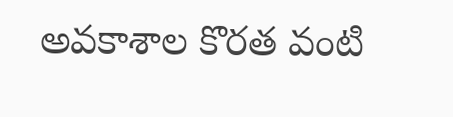అవకాశాల కొరత వంటి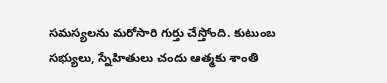సమస్యలను మరోసారి గుర్తు చేస్తోంది. కుటుంబ సభ్యులు, స్నేహితులు చందు ఆత్మకు శాంతి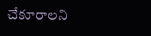చేకూరాలని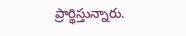ప్రార్థిస్తున్నారు.